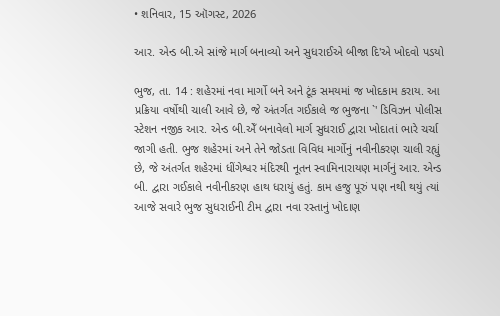• શનિવાર, 15 ઑગસ્ટ, 2026

આર. એન્ડ બી.એ સાંજે માર્ગ બનાવ્યો અને સુધરાઈએ બીજા દિ'એ ખોદવો પડયો

ભુજ, તા. 14 : શહેરમાં નવા માર્ગો બને અને ટૂંક સમયમાં જ ખોદકામ કરાય. આ પ્રક્રિયા વર્ષોથી ચાલી આવે છે, જે અંતર્ગત ગઈકાલે જ ભુજના `' ડિવિઝન પોલીસ સ્ટેશન નજીક આર. એન્ડ બી.એઁ બનાવેલો માર્ગ સુધરાઈ દ્વારા ખોદાતાં ભારે ચર્ચા જાગી હતી. ભુજ શહેરમાં અને તેને જોડતા વિવિધ માર્ગોનું નવીનીકરણ ચાલી રહ્યું છે, જે અંતર્ગત શહેરમાં ધીંગેશ્વર મંદિરથી નૂતન સ્વામિનારાયણ માર્ગનું આર. એન્ડ બી. દ્વારા ગઈકાલે નવીનીકરણ હાથ ધરાયું હતું. કામ હજુ પૂરું પણ નથી થયું ત્યાં આજે સવારે ભુજ સુધરાઈની ટીમ દ્વારા નવા રસ્તાનું ખોદાણ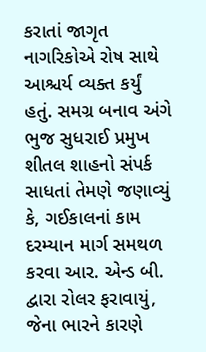કરાતાં જાગૃત નાગરિકોએ રોષ સાથે આશ્ચર્ય વ્યક્ત કર્યું હતું. સમગ્ર બનાવ અંગે ભુજ સુધરાઈ પ્રમુખ શીતલ શાહનો સંપર્ક સાધતાં તેમણે જણાવ્યું કે, ગઈકાલનાં કામ દરમ્યાન માર્ગ સમથળ કરવા આર. એન્ડ બી. દ્વારા રોલર ફરાવાયું, જેના ભારને કારણે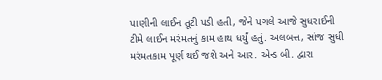પાણીની લાઈન તૂટી પડી હતી, જેને પગલે આજે સુધરાઈની ટીમે લાઈન મરંમતનું કામ હાથ ધર્યું હતું. અલબત્ત, સાંજ સુધી મરંમતકામ પૂર્ણ થઈ જશે અને આર. એન્ડ બી. દ્વારા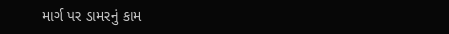માર્ગ પર ડામરનું કામ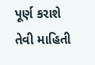પૂર્ણ કરાશે તેવી માહિતી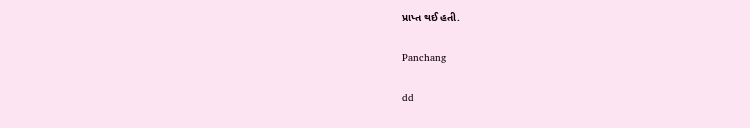પ્રાપ્ત થઈ હતી.

Panchang

dd